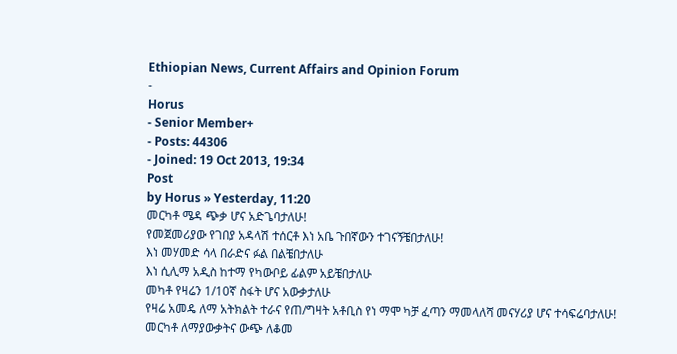Ethiopian News, Current Affairs and Opinion Forum
-
Horus
- Senior Member+
- Posts: 44306
- Joined: 19 Oct 2013, 19:34
Post
by Horus » Yesterday, 11:20
መርካቶ ሜዳ ጭቃ ሆና አድጌባታለሁ!
የመጀመሪያው የገበያ አዳላሽ ተሰርቶ እነ አቤ ጉበኛውን ተገናኝቼበታለሁ!
እነ መሃመድ ሳላ በራድና ፉል በልቼበታለሁ
እነ ሲሊማ አዲስ ከተማ የካውቦይ ፊልም አይቼበታለሁ
መካቶ የዛሬን 1/10ኛ ስፋት ሆና አውቃታለሁ
የዛሬ አመዴ ለማ አትክልት ተራና የጠ/ግዛት አቶቢስ የነ ማሞ ካቻ ፈጣን ማመላለሻ መናሃሪያ ሆና ተሳፍሬባታለሁ!
መርካቶ ለማያውቃትና ውጭ ለቆመ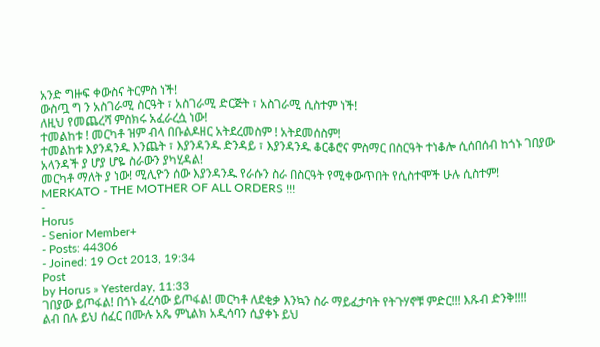አንድ ግዙፍ ቀውስና ትርምስ ነች!
ውስጧ ግ ን አስገራሚ ስርዓት ፣ አስገራሚ ድርጅት ፣ አስገራሚ ሲስተም ነች!
ለዚህ የመጨረሻ ምስክሩ አፈራረሷ ነው!
ተመልከቱ ! መርካቶ ዝም ብላ በቡልዶዘር አትደረመስም ! አትደመሰስም!
ተመልከቱ እያንዳንዱ እንጨት ፣ እያንዳንዱ ድንዳይ ፣ እያንዳንዱ ቆርቆሮና ምስማር በስርዓት ተነቆሎ ሲሰበሰብ ከጎኑ ገበያው አላንዳች ያ ሆያ ሆዬ ስራውን ያካሂዳል!
መርካቶ ማለት ያ ነው! ሚሊዮን ሰው እያንዳንዱ የራሱን ስራ በስርዓት የሚቀውጥበት የሲስተሞች ሁሉ ሲስተም!
MERKATO - THE MOTHER OF ALL ORDERS !!!
-
Horus
- Senior Member+
- Posts: 44306
- Joined: 19 Oct 2013, 19:34
Post
by Horus » Yesterday, 11:33
ገበያው ይጦፋል! በጎኑ ፈረሳው ይጦፋል! መርካቶ ለደቂቃ እንኳን ስራ ማይፈታባት የትጉሃኖቹ ምድር!!! እጹብ ድንቅ!!!!
ልብ በሉ ይህ ሰፈር በሙሉ አጼ ምኒልክ አዲሳባን ሲያቀኑ ይህ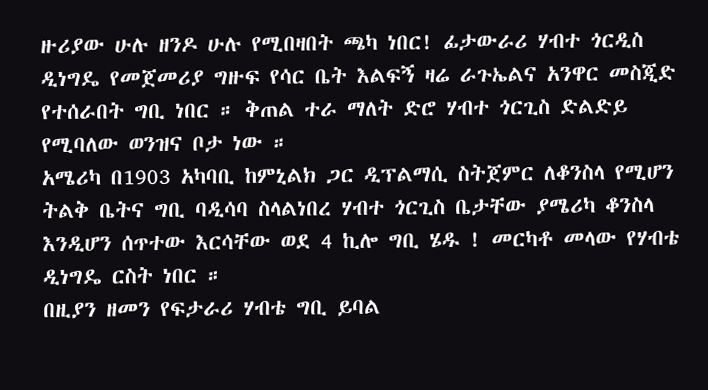ዙሪያው ሁሉ ዘንዶ ሁሉ የሚበዛበት ጫካ ነበር! ፊታውራሪ ሃብተ ጎርዲስ ዲነግዴ የመጀመሪያ ግዙፍ የሳር ቤት እልፍኝ ዛሬ ራጉኤልና አንዋር መስጂድ የተሰራበት ግቢ ነበር ። ቅጠል ተራ ማለት ድሮ ሃብተ ጎርጊስ ድልድይ የሚባለው ወንዝና ቦታ ነው ።
አሜሪካ በ1903 አካባቢ ከምኒልክ ጋር ዲፕልማሲ ስትጀምር ለቆንስላ የሚሆን ትልቅ ቤትና ግቢ ባዲሳባ ስላልነበረ ሃብተ ጎርጊስ ቤታቸው ያሜሪካ ቆንስላ እንዲሆን ሰጥተው እርሳቸው ወደ 4 ኪሎ ግቢ ሄዱ ! መርካቶ መላው የሃብቴ ዲነግዴ ርስት ነበር ።
በዚያን ዘመን የፍታራሪ ሃብቴ ግቢ ይባል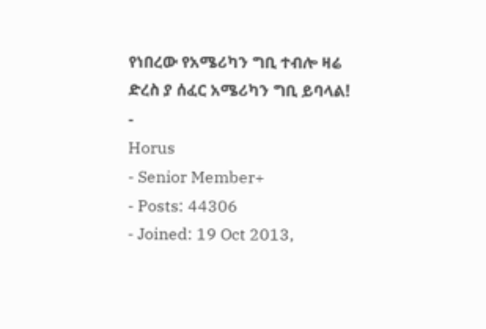የነበረው የአሜሪካን ግቢ ተብሎ ዛሬ ድረስ ያ ሰፈር አሜሪካን ግቢ ይባላል!
-
Horus
- Senior Member+
- Posts: 44306
- Joined: 19 Oct 2013,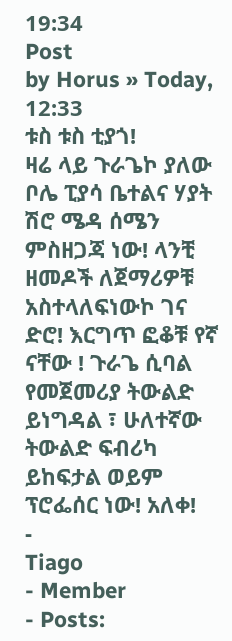19:34
Post
by Horus » Today, 12:33
ቱስ ቱስ ቲያጎ!
ዛሬ ላይ ጉራጌኮ ያለው ቦሌ ፒያሳ ቤተልና ሃያት ሽሮ ሜዳ ሰሜን ምስዘጋጃ ነው! ላንቺ ዘመዶች ለጀማሪዎቹ አስተላለፍነውኮ ገና ድሮ! እርግጥ ፎቆቹ የኛ ናቸው ! ጉራጌ ሲባል የመጀመሪያ ትውልድ ይነግዳል ፣ ሁለተኛው ትውልድ ፍብሪካ ይከፍታል ወይም ፕሮፌሰር ነው! አለቀ!
-
Tiago
- Member
- Posts: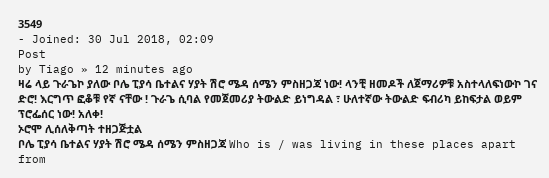3549
- Joined: 30 Jul 2018, 02:09
Post
by Tiago » 12 minutes ago
ዛሬ ላይ ጉራጌኮ ያለው ቦሌ ፒያሳ ቤተልና ሃያት ሽሮ ሜዳ ሰሜን ምስዘጋጃ ነው! ላንቺ ዘመዶች ለጀማሪዎቹ አስተላለፍነውኮ ገና ድሮ! እርግጥ ፎቆቹ የኛ ናቸው ! ጉራጌ ሲባል የመጀመሪያ ትውልድ ይነግዳል ፣ ሁለተኛው ትውልድ ፍብሪካ ይከፍታል ወይም ፕሮፌሰር ነው! አለቀ!
ኦሮሞ ሊሰለቅጣት ተዘጋጅቷል
ቦሌ ፒያሳ ቤተልና ሃያት ሽሮ ሜዳ ሰሜን ምስዘጋጃ Who is / was living in these places apart from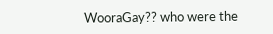WooraGay?? who were the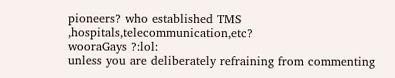pioneers? who established TMS ,hospitals,telecommunication,etc?
wooraGays ?:lol:
unless you are deliberately refraining from commenting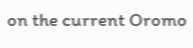on the current Oromo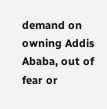demand on owning Addis Ababa, out of fear or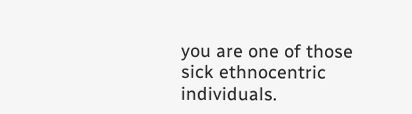you are one of those sick ethnocentric individuals.